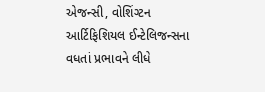એજન્સી, વોશિંગ્ટન
આર્ટિફિશિયલ ઈન્ટેલિજન્સના વધતાં પ્રભાવને લીધે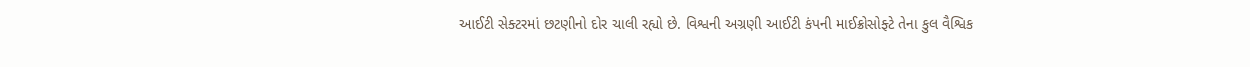આઈટી સેક્ટરમાં છટણીનો દોર ચાલી રહ્યો છે. વિશ્વની અગ્રણી આઈટી કંપની માઈક્રોસોફ્ટે તેના કુલ વૈશ્વિક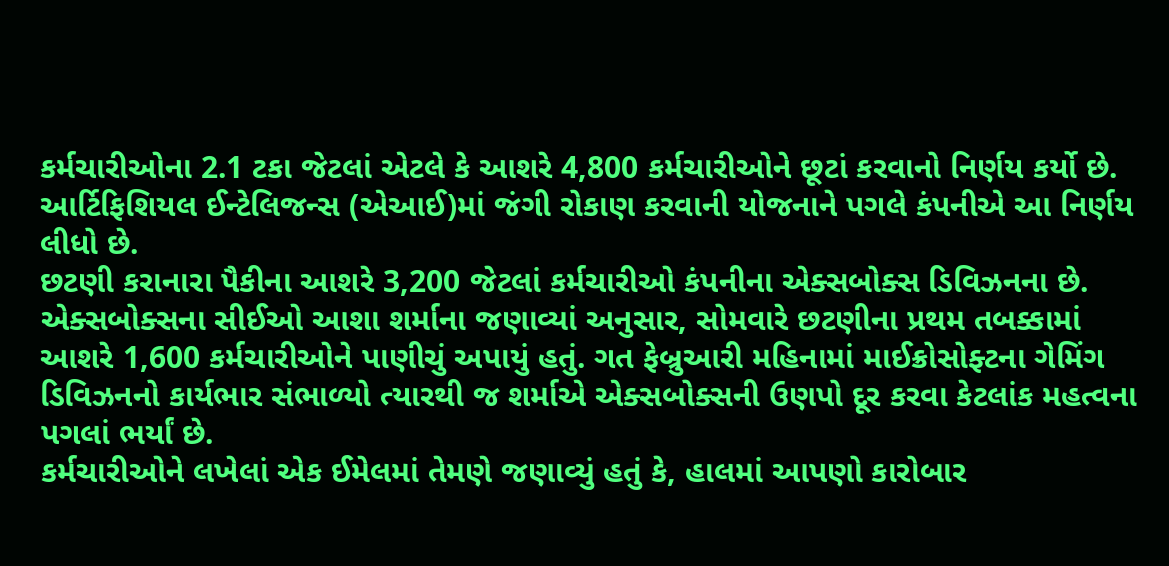કર્મચારીઓના 2.1 ટકા જેટલાં એટલે કે આશરે 4,800 કર્મચારીઓને છૂટાં કરવાનો નિર્ણય કર્યો છે. આર્ટિફિશિયલ ઈન્ટેલિજન્સ (એઆઈ)માં જંગી રોકાણ કરવાની યોજનાને પગલે કંપનીએ આ નિર્ણય લીધો છે.
છટણી કરાનારા પૈકીના આશરે 3,200 જેટલાં કર્મચારીઓ કંપનીના એક્સબોક્સ ડિવિઝનના છે.
એક્સબોક્સના સીઈઓ આશા શર્માના જણાવ્યાં અનુસાર, સોમવારે છટણીના પ્રથમ તબક્કામાં આશરે 1,600 કર્મચારીઓને પાણીચું અપાયું હતું. ગત ફેબ્રુઆરી મહિનામાં માઈક્રોસોફ્ટના ગેમિંગ ડિવિઝનનો કાર્યભાર સંભાળ્યો ત્યારથી જ શર્માએ એક્સબોક્સની ઉણપો દૂર કરવા કેટલાંક મહત્વના પગલાં ભર્યાં છે.
કર્મચારીઓને લખેલાં એક ઈમેલમાં તેમણે જણાવ્યું હતું કે, હાલમાં આપણો કારોબાર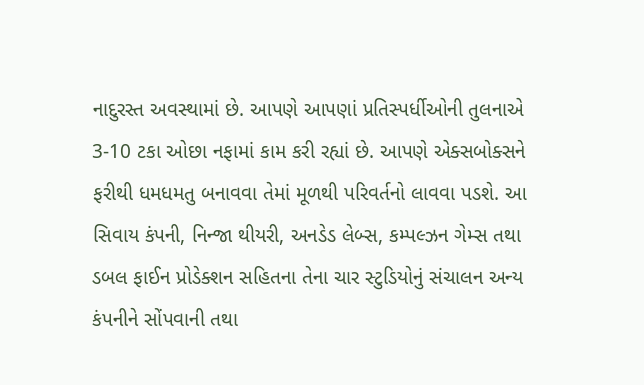નાદુરસ્ત અવસ્થામાં છે. આપણે આપણાં પ્રતિસ્પર્ધીઓની તુલનાએ 3-10 ટકા ઓછા નફામાં કામ કરી રહ્યાં છે. આપણે એક્સબોક્સને ફરીથી ધમધમતુ બનાવવા તેમાં મૂળથી પરિવર્તનો લાવવા પડશે. આ સિવાય કંપની, નિન્જા થીયરી, અનડેડ લેબ્સ, કમ્પલ્ઝન ગેમ્સ તથા ડબલ ફાઈન પ્રોડેક્શન સહિતના તેના ચાર સ્ટુડિયોનું સંચાલન અન્ય કંપનીને સોંપવાની તથા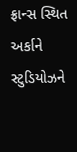ફ્રાન્સ સ્થિત અર્કાને સ્ટુડિયોઝને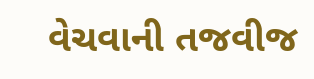વેચવાની તજવીજ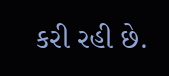કરી રહી છે.